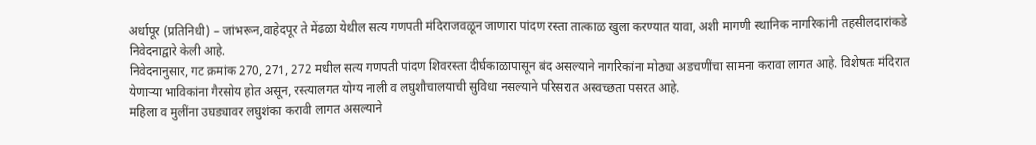अर्धापूर (प्रतिनिधी) – जांभरून,वाहेदपूर ते मेंढळा येथील सत्य गणपती मंदिराजवळून जाणारा पांदण रस्ता तात्काळ खुला करण्यात यावा, अशी मागणी स्थानिक नागरिकांनी तहसीलदारांकडे निवेदनाद्वारे केली आहे.
निवेदनानुसार, गट क्रमांक 270, 271, 272 मधील सत्य गणपती पांदण शिवरस्ता दीर्घकाळापासून बंद असल्याने नागरिकांना मोठ्या अडचणींचा सामना करावा लागत आहे. विशेषतः मंदिरात येणाऱ्या भाविकांना गैरसोय होत असून, रस्त्यालगत योग्य नाली व लघुशौचालयाची सुविधा नसल्याने परिसरात अस्वच्छता पसरत आहे.
महिला व मुलींना उघड्यावर लघुशंका करावी लागत असल्याने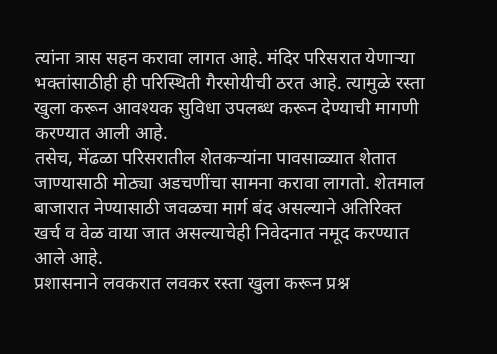त्यांना त्रास सहन करावा लागत आहे. मंदिर परिसरात येणाऱ्या भक्तांसाठीही ही परिस्थिती गैरसोयीची ठरत आहे. त्यामुळे रस्ता खुला करून आवश्यक सुविधा उपलब्ध करून देण्याची मागणी करण्यात आली आहे.
तसेच, मेंढळा परिसरातील शेतकऱ्यांना पावसाळ्यात शेतात जाण्यासाठी मोठ्या अडचणींचा सामना करावा लागतो. शेतमाल बाजारात नेण्यासाठी जवळचा मार्ग बंद असल्याने अतिरिक्त खर्च व वेळ वाया जात असल्याचेही निवेदनात नमूद करण्यात आले आहे.
प्रशासनाने लवकरात लवकर रस्ता खुला करून प्रश्न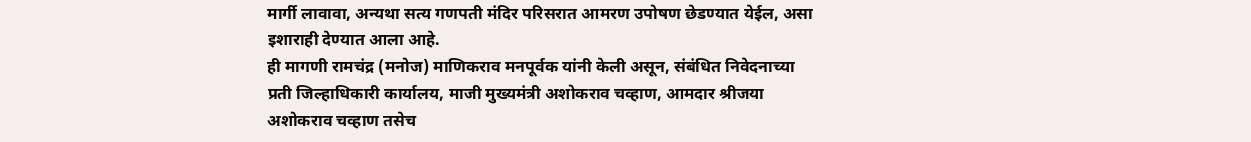मार्गी लावावा, अन्यथा सत्य गणपती मंदिर परिसरात आमरण उपोषण छेडण्यात येईल, असा इशाराही देण्यात आला आहे.
ही मागणी रामचंद्र (मनोज) माणिकराव मनपूर्वक यांनी केली असून, संबंधित निवेदनाच्या प्रती जिल्हाधिकारी कार्यालय, माजी मुख्यमंत्री अशोकराव चव्हाण, आमदार श्रीजया अशोकराव चव्हाण तसेच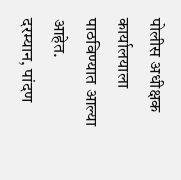पोलीस अधीक्षक कार्यालयाला पाठविण्यात आल्या आहेत.
दरम्यान, पांदण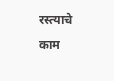रस्त्याचे काम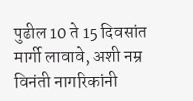पुढील 10 ते 15 दिवसांत मार्गी लावावे, अशी नम्र विनंती नागरिकांनी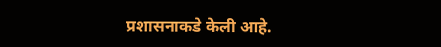प्रशासनाकडे केली आहे.